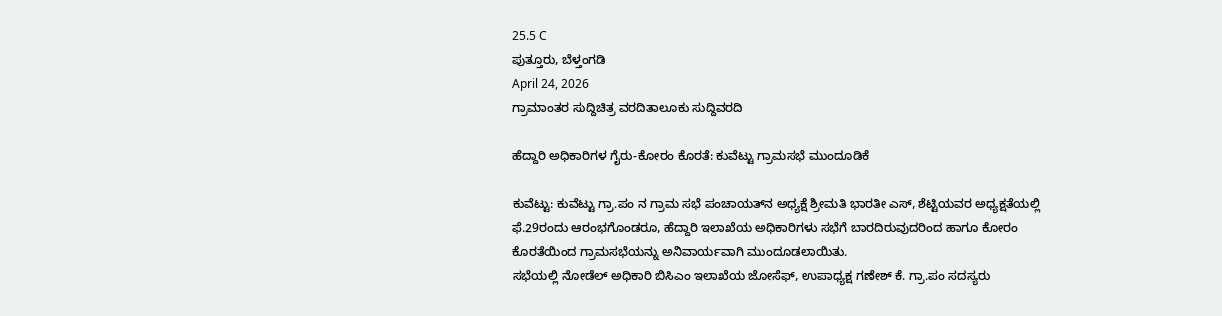25.5 C
ಪುತ್ತೂರು, ಬೆಳ್ತಂಗಡಿ
April 24, 2026
ಗ್ರಾಮಾಂತರ ಸುದ್ದಿಚಿತ್ರ ವರದಿತಾಲೂಕು ಸುದ್ದಿವರದಿ

ಹೆದ್ದಾರಿ ಅಧಿಕಾರಿಗಳ ಗೈರು-ಕೋರಂ ಕೊರತೆ: ಕುವೆಟ್ಟು ಗ್ರಾಮಸಭೆ ಮುಂದೂಡಿಕೆ

ಕುವೆಟ್ಟು: ಕುವೆಟ್ಟು ಗ್ರಾ.ಪಂ ನ ಗ್ರಾಮ ಸಭೆ ಪಂಚಾಯತ್‌ನ ಅಧ್ಯಕ್ಷೆ ಶ್ರೀಮತಿ ಭಾರತೀ ಎಸ್, ಶೆಟ್ಟಿಯವರ ಅಧ್ಯಕ್ಷತೆಯಲ್ಲಿ ಫೆ.29ರಂದು ಆರಂಭಗೊಂಡರೂ, ಹೆದ್ದಾರಿ ಇಲಾಖೆಯ ಅಧಿಕಾರಿಗಳು ಸಭೆಗೆ ಬಾರದಿರುವುದರಿಂದ ಹಾಗೂ ಕೋರಂ ಕೊರತೆಯಿಂದ ಗ್ರಾಮಸಭೆಯನ್ನು ಅನಿವಾರ್ಯವಾಗಿ ಮುಂದೂಡಲಾಯಿತು.
ಸಭೆಯಲ್ಲಿ ನೋಡೆಲ್ ಅಧಿಕಾರಿ ಬಿಸಿಎಂ ಇಲಾಖೆಯ ಜೋಸೆಫ್, ಉಪಾಧ್ಯಕ್ಷ ಗಣೇಶ್ ಕೆ. ಗ್ರಾ.ಪಂ ಸದಸ್ಯರು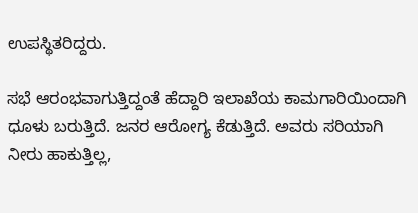ಉಪಸ್ಥಿತರಿದ್ದರು.

ಸಭೆ ಆರಂಭವಾಗುತ್ತಿದ್ದಂತೆ ಹೆದ್ದಾರಿ ಇಲಾಖೆಯ ಕಾಮಗಾರಿಯಿಂದಾಗಿ ಧೂಳು ಬರುತ್ತಿದೆ. ಜನರ ಆರೋಗ್ಯ ಕೆಡುತ್ತಿದೆ. ಅವರು ಸರಿಯಾಗಿ ನೀರು ಹಾಕುತ್ತಿಲ್ಲ,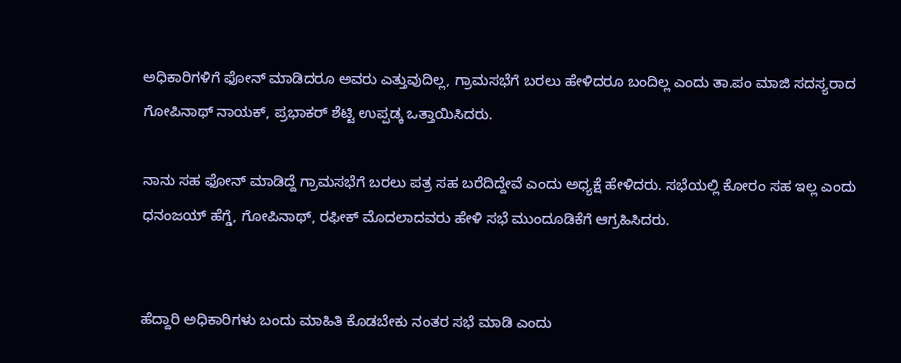ಅಧಿಕಾರಿಗಳಿಗೆ ಫೋನ್ ಮಾಡಿದರೂ ಅವರು ಎತ್ತುವುದಿಲ್ಲ, ಗ್ರಾಮಸಭೆಗೆ ಬರಲು ಹೇಳಿದರೂ ಬಂದಿಲ್ಲ ಎಂದು ತಾ.ಪಂ ಮಾಜಿ ಸದಸ್ಯರಾದ ಗೋಪಿನಾಥ್ ನಾಯಕ್, ಪ್ರಭಾಕರ್ ಶೆಟ್ಟಿ ಉಪ್ಪಡ್ಕ ಒತ್ತಾಯಿಸಿದರು.

ನಾನು ಸಹ ಫೋನ್ ಮಾಡಿದ್ದೆ ಗ್ರಾಮಸಭೆಗೆ ಬರಲು ಪತ್ರ ಸಹ ಬರೆದಿದ್ದೇವೆ ಎಂದು ಅಧ್ಯಕ್ಷೆ ಹೇಳಿದರು. ಸಭೆಯಲ್ಲಿ ಕೋರಂ ಸಹ ಇಲ್ಲ ಎಂದು ಧನಂಜಯ್ ಹೆಗ್ಡೆ, ಗೋಪಿನಾಥ್, ರಫೀಕ್ ಮೊದಲಾದವರು ಹೇಳಿ ಸಭೆ ಮುಂದೂಡಿಕೆಗೆ ಆಗ್ರಹಿಸಿದರು.


ಹೆದ್ದಾರಿ ಅಧಿಕಾರಿಗಳು ಬಂದು ಮಾಹಿತಿ ಕೊಡಬೇಕು ನಂತರ ಸಭೆ ಮಾಡಿ ಎಂದು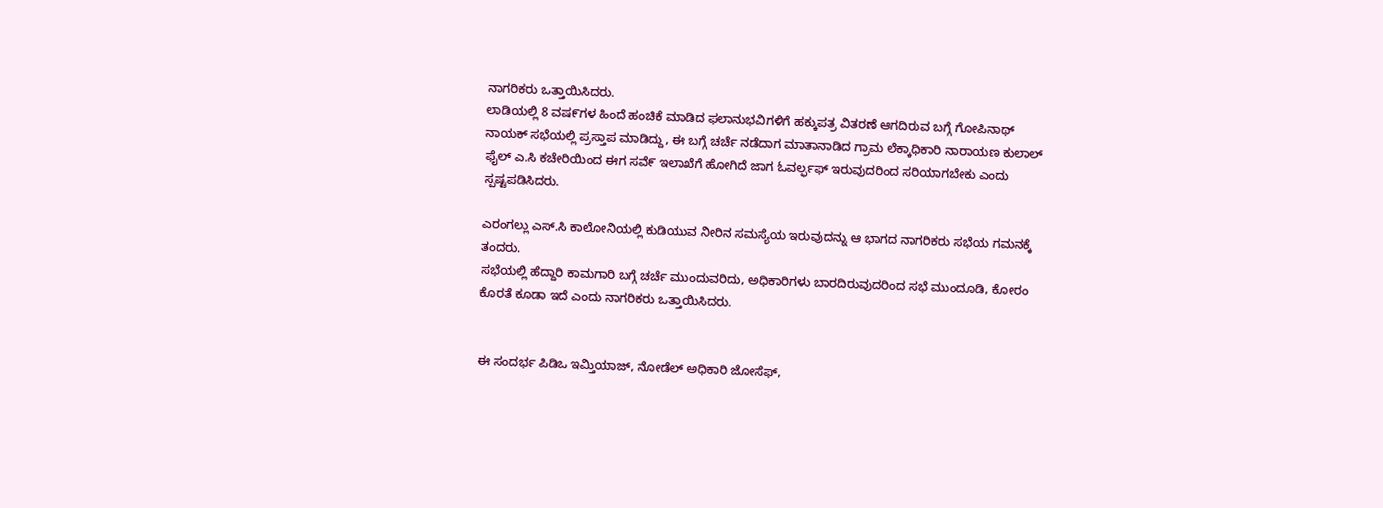ನಾಗರಿಕರು ಒತ್ತಾಯಿಸಿದರು.
ಲಾಡಿಯಲ್ಲಿ 8 ವಷ೯ಗಳ‌ ಹಿಂದೆ ಹಂಚಿಕೆ ಮಾಡಿದ ಫಲಾನುಭವಿಗಳಿಗೆ ಹಕ್ಕುಪತ್ರ ವಿತರಣೆ ಆಗದಿರುವ ಬಗ್ಗೆ ಗೋಪಿನಾಥ್ ನಾಯಕ್ ಸಭೆಯಲ್ಲಿ ಪ್ರಸ್ತಾಪ ಮಾಡಿದ್ದು, ಈ ಬಗ್ಗೆ ಚರ್ಚೆ ನಡೆದಾಗ ಮಾತಾನಾಡಿದ ಗ್ರಾಮ ಲೆಕ್ಕಾಧಿಕಾರಿ ನಾರಾಯಣ ಕುಲಾಲ್ ಫೈಲ್ ಎ.ಸಿ ಕಚೇರಿಯಿಂದ ಈಗ ಸವೆ೯ ಇಲಾಖೆಗೆ ಹೋಗಿದೆ ಜಾಗ ಓವರ್ಲ್ಫಫ್ ಇರುವುದರಿಂದ ಸರಿಯಾಗಬೇಕು ಎಂದು ಸ್ಪಷ್ಟಪಡಿಸಿದರು.

ಎರಂಗಲ್ಲು ಎಸ್.ಸಿ ಕಾಲೋನಿಯಲ್ಲಿ ಕುಡಿಯುವ ನೀರಿನ ಸಮಸ್ಯೆಯ ಇರುವುದನ್ನು ಆ ಭಾಗದ ನಾಗರಿಕರು ಸಭೆಯ ಗಮನಕ್ಕೆ ತಂದರು.
ಸಭೆಯಲ್ಲಿ ಹೆದ್ದಾರಿ ಕಾಮಗಾರಿ ಬಗ್ಗೆ ಚರ್ಚೆ ಮುಂದುವರಿದು, ಅಧಿಕಾರಿಗಳು ಬಾರದಿರುವುದರಿಂದ‌ ಸಭೆ ಮುಂದೂಡಿ, ಕೋರಂ ಕೊರತೆ ಕೂಡಾ ಇದೆ ಎಂದು ನಾಗರಿಕರು ಒತ್ತಾಯಿಸಿದರು.


ಈ ಸಂದರ್ಭ ಪಿಡಿಒ ಇಮ್ತಿಯಾಜ್, ನೋಡೆಲ್ ಅಧಿಕಾರಿ ಜೋಸೆಫ್,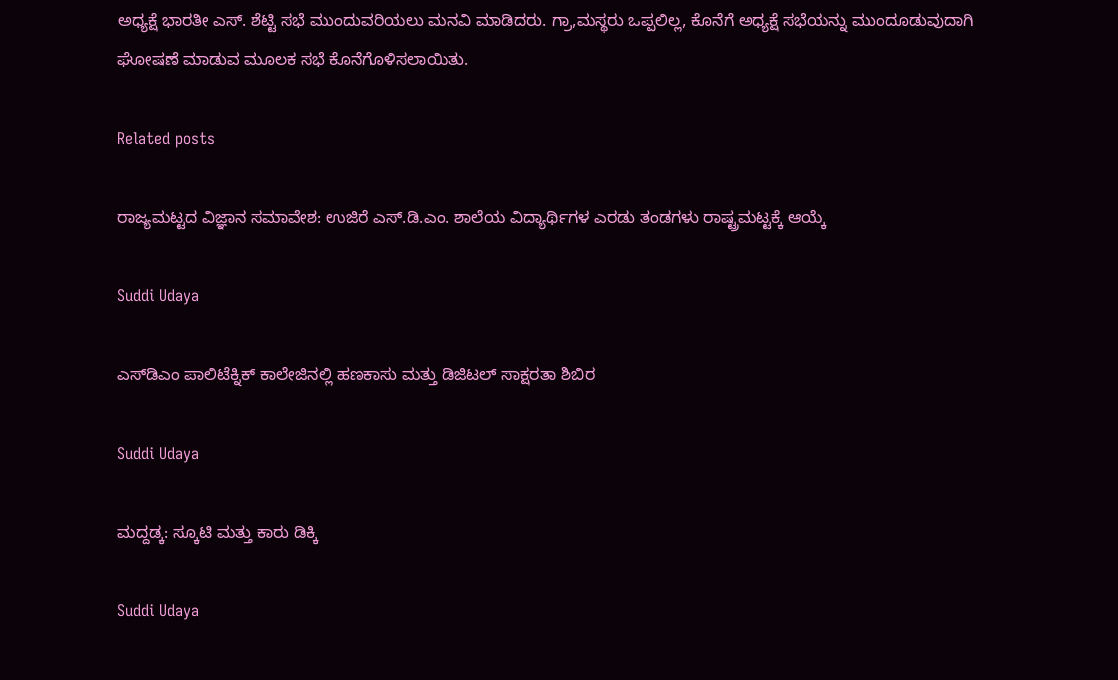ಅಧ್ಯಕ್ಷೆ ಭಾರತೀ ಎಸ್. ಶೆಟ್ಟಿ ಸಭೆ ಮುಂದುವರಿಯಲು ಮನವಿ ಮಾಡಿದರು. ಗ್ರಾ,ಮಸ್ಥರು ಒಪ್ಪಲಿಲ್ಲ, ಕೊನೆಗೆ ಅಧ್ಯಕ್ಷೆ ಸಭೆಯನ್ನು ಮುಂದೂಡುವುದಾಗಿ ಘೋಷಣೆ ಮಾಡುವ ಮೂಲಕ ಸಭೆ ಕೊನೆಗೊಳಿಸಲಾಯಿತು.

Related posts

ರಾಜ್ಯಮಟ್ಟದ ವಿಜ್ಞಾನ ಸಮಾವೇಶ: ಉಜಿರೆ ಎಸ್.ಡಿ.ಎಂ. ಶಾಲೆಯ ವಿದ್ಯಾರ್ಥಿಗಳ ಎರಡು ತಂಡಗಳು ರಾಷ್ಟ್ರಮಟ್ಟಕ್ಕೆ ಆಯ್ಕೆ

Suddi Udaya

ಎಸ್‌ಡಿಎಂ ಪಾಲಿಟೆಕ್ನಿಕ್ ಕಾಲೇಜಿನಲ್ಲಿ ಹಣಕಾಸು ಮತ್ತು ಡಿಜಿಟಲ್ ಸಾಕ್ಷರತಾ ಶಿಬಿರ

Suddi Udaya

ಮದ್ದಡ್ಕ: ಸ್ಕೂಟಿ ಮತ್ತು ಕಾರು ಡಿಕ್ಕಿ

Suddi Udaya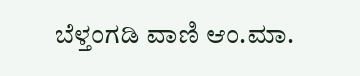ಬೆಳ್ತಂಗಡಿ ವಾಣಿ ಆಂ.ಮಾ.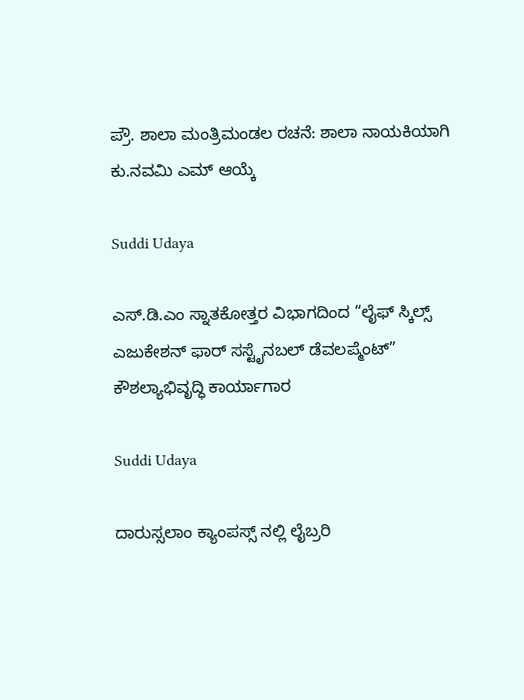ಪ್ರೌ. ಶಾಲಾ ಮಂತ್ರಿಮಂಡಲ ರಚನೆ: ಶಾಲಾ ನಾಯಕಿಯಾಗಿ ಕು.ನವಮಿ ಎಮ್ ಆಯ್ಕೆ

Suddi Udaya

ಎಸ್.ಡಿ.ಎಂ ಸ್ನಾತಕೋತ್ತರ ವಿಭಾಗದಿಂದ “ಲೈಫ್ ಸ್ಕಿಲ್ಸ್ ಎಜುಕೇಶನ್ ಫಾರ್ ಸಸ್ಟೈನಬಲ್ ಡೆವಲಪ್ಮೆಂಟ್” ಕೌಶಲ್ಯಾಭಿವೃದ್ಧಿ ಕಾರ್ಯಾಗಾರ

Suddi Udaya

ದಾರುಸ್ಸಲಾಂ ಕ್ಯಾಂಪಸ್ಸ್ ನಲ್ಲಿ ಲೈಬ್ರರಿ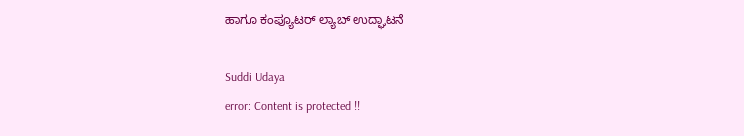ಹಾಗೂ ಕಂಪ್ಯೂಟರ್ ಲ್ಯಾಬ್ ಉದ್ಘಾಟನೆ

Suddi Udaya
error: Content is protected !!